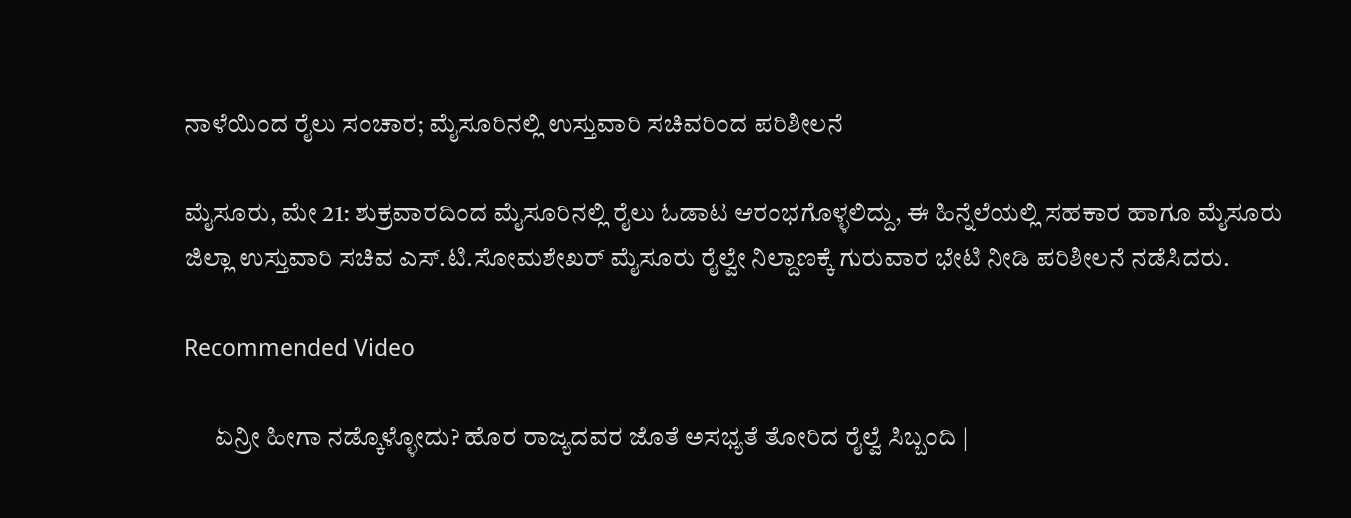ನಾಳೆಯಿಂದ ರೈಲು ಸಂಚಾರ; ಮೈಸೂರಿನಲ್ಲಿ ಉಸ್ತುವಾರಿ ಸಚಿವರಿಂದ ಪರಿಶೀಲನೆ

ಮೈಸೂರು, ಮೇ 21: ಶುಕ್ರವಾರದಿಂದ ಮೈಸೂರಿನಲ್ಲಿ ರೈಲು ಓಡಾಟ ಆರಂಭಗೊಳ್ಳಲಿದ್ದು, ಈ ಹಿನ್ನೆಲೆಯಲ್ಲಿ ಸಹಕಾರ ಹಾಗೂ ಮೈಸೂರು ಜಿಲ್ಲಾ ಉಸ್ತುವಾರಿ ಸಚಿವ ಎಸ್.ಟಿ.ಸೋಮಶೇಖರ್ ಮೈಸೂರು ರೈಲ್ವೇ ನಿಲ್ದಾಣಕ್ಕೆ ಗುರುವಾರ ಭೇಟಿ ನೀಡಿ ಪರಿಶೀಲನೆ ನಡೆಸಿದರು.

Recommended Video

      ಏನ್ರೀ ಹೀಗಾ ನಡ್ಕೊಳ್ಳೋದು? ಹೊರ ರಾಜ್ಯದವರ ಜೊತೆ ಅಸಭ್ಯತೆ ತೋರಿದ ರೈಲ್ವೆ ಸಿಬ್ಬಂದಿ |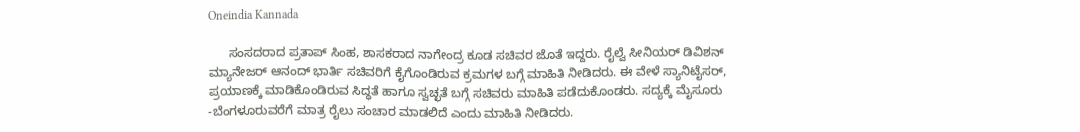Oneindia Kannada

      ಸಂಸದರಾದ ಪ್ರತಾಪ್ ಸಿಂಹ, ಶಾಸಕರಾದ ನಾಗೇಂದ್ರ ಕೂಡ ಸಚಿವರ ಜೊತೆ ಇದ್ದರು. ರೈಲ್ವೆ ಸೀನಿಯರ್ ಡಿವಿಶನ್ ಮ್ಯಾನೇಜರ್ ಆನಂದ್ ಭಾರ್ತಿ ಸಚಿವರಿಗೆ ಕೈಗೊಂಡಿರುವ ಕ್ರಮಗಳ ಬಗ್ಗೆ ಮಾಹಿತಿ ನೀಡಿದರು. ಈ ವೇಳೆ ಸ್ಯಾನಿಟೈಸರ್, ಪ್ರಯಾಣಕ್ಕೆ ಮಾಡಿಕೊಂಡಿರುವ ಸಿದ್ಧತೆ ಹಾಗೂ ಸ್ವಚ್ಛತೆ ಬಗ್ಗೆ ಸಚಿವರು ಮಾಹಿತಿ ಪಡೆದುಕೊಂಡರು. ಸದ್ಯಕ್ಕೆ ಮೈಸೂರು -ಬೆಂಗಳೂರುವರೆಗೆ ಮಾತ್ರ ರೈಲು ಸಂಚಾರ ಮಾಡಲಿದೆ ಎಂದು ಮಾಹಿತಿ ನೀಡಿದರು.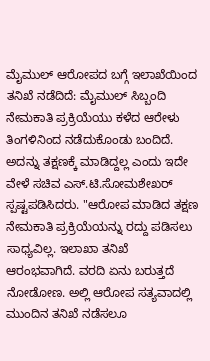ಮೈಮುಲ್ ಆರೋಪದ ಬಗ್ಗೆ ಇಲಾಖೆಯಿಂದ ತನಿಖೆ ನಡೆದಿದೆ: ಮೈಮುಲ್ ಸಿಬ್ಬಂದಿ ನೇಮಕಾತಿ ಪ್ರಕ್ರಿಯೆಯು ಕಳೆದ ಆರೇಳು ತಿಂಗಳಿನಿಂದ ನಡೆದುಕೊಂಡು ಬಂದಿದೆ. ಅದನ್ನು ತಕ್ಷಣಕ್ಕೆ ಮಾಡಿದ್ದಲ್ಲ ಎಂದು ಇದೇ ವೇಳೆ ಸಚಿವ ಎಸ್.ಟಿ.ಸೋಮಶೇಖರ್ ಸ್ಪಷ್ಟಪಡಿಸಿದರು. "ಆರೋಪ ಮಾಡಿದ ತಕ್ಷಣ ನೇಮಕಾತಿ ಪ್ರಕ್ರಿಯೆಯನ್ನು ರದ್ದು ಪಡಿಸಲು ಸಾಧ್ಯವಿಲ್ಲ. ಇಲಾಖಾ ತನಿಖೆ ಆರಂಭವಾಗಿದೆ. ವರದಿ ಏನು ಬರುತ್ತದೆ ನೋಡೋಣ. ಅಲ್ಲಿ ಆರೋಪ ಸತ್ಯವಾದಲ್ಲಿ ಮುಂದಿನ ತನಿಖೆ ನಡೆಸಲೂ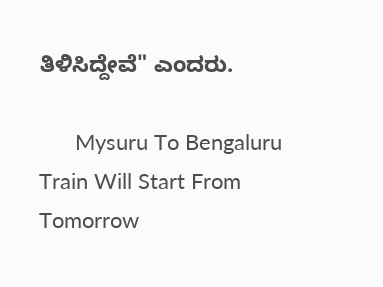ತಿಳಿಸಿದ್ದೇವೆ" ಎಂದರು.

      Mysuru To Bengaluru Train Will Start From Tomorrow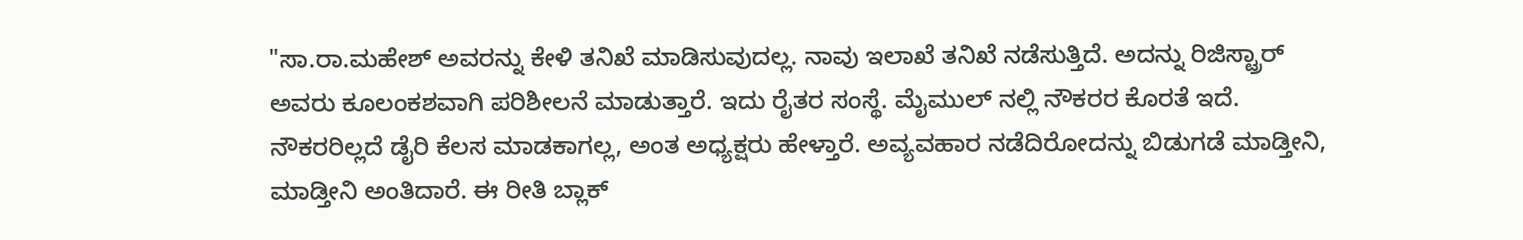"ಸಾ.ರಾ.ಮಹೇಶ್ ಅವರನ್ನು ಕೇಳಿ ತನಿಖೆ ಮಾಡಿಸುವುದಲ್ಲ. ನಾವು ಇಲಾಖೆ ತನಿಖೆ ನಡೆಸುತ್ತಿದೆ. ಅದನ್ನು ರಿಜಿಸ್ಟ್ರಾರ್ ಅವರು ಕೂಲಂಕಶವಾಗಿ ಪರಿಶೀಲನೆ ಮಾಡುತ್ತಾರೆ. ಇದು ರೈತರ ಸಂಸ್ಥೆ. ಮೈಮುಲ್ ‌ನಲ್ಲಿ ನೌಕರರ ಕೊರತೆ ಇದೆ. ನೌಕರರಿಲ್ಲದೆ ಡೈರಿ ಕೆಲಸ ಮಾಡಕಾಗಲ್ಲ, ಅಂತ ಅಧ್ಯಕ್ಷರು ಹೇಳ್ತಾರೆ. ಅವ್ಯವಹಾರ ನಡೆದಿರೋದನ್ನು ಬಿಡುಗಡೆ ಮಾಡ್ತೀನಿ, ಮಾಡ್ತೀನಿ ಅಂತಿದಾರೆ. ಈ ರೀತಿ ಬ್ಲಾಕ್‌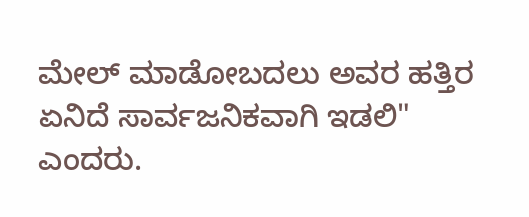ಮೇಲ್‌ ಮಾಡೋಬದಲು ಅವರ ಹತ್ತಿರ ಏನಿದೆ ಸಾರ್ವಜನಿಕವಾಗಿ ಇಡಲಿ" ಎಂದರು.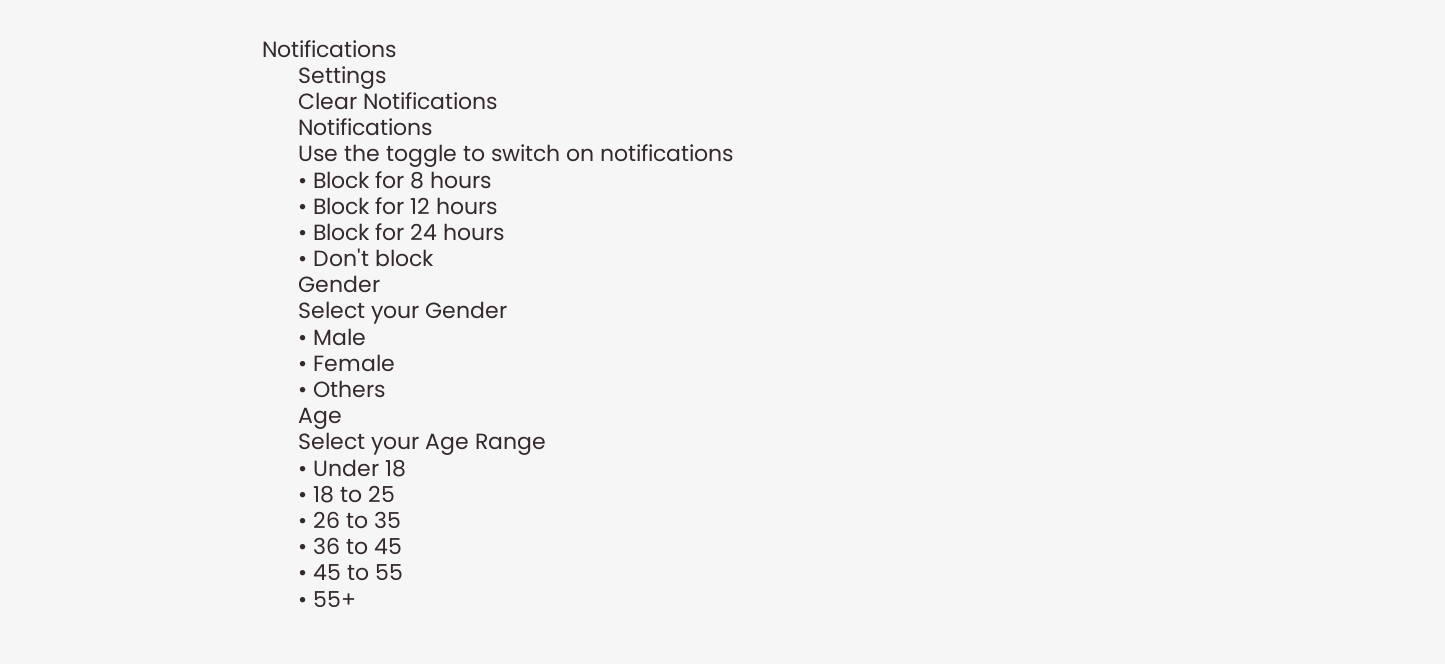Notifications
      Settings
      Clear Notifications
      Notifications
      Use the toggle to switch on notifications
      • Block for 8 hours
      • Block for 12 hours
      • Block for 24 hours
      • Don't block
      Gender
      Select your Gender
      • Male
      • Female
      • Others
      Age
      Select your Age Range
      • Under 18
      • 18 to 25
      • 26 to 35
      • 36 to 45
      • 45 to 55
      • 55+